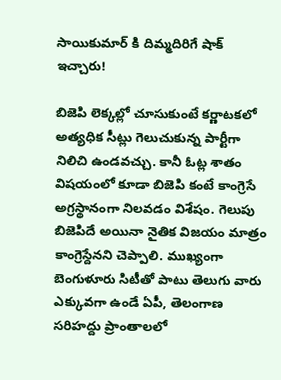సాయికుమార్ కి దిమ్మదిరిగే షాక్ ఇచ్చారు!

బిజెపి లెక్కల్లో చూసుకుంటే కర్ణాటకలో అత్యధిక సీట్లు గెలుచుకున్న పార్టీగా నిలిచి ఉండవచ్చు. కానీ ఓట్ల శాతం విషయంలో కూడా బిజెపి కంటే కాంగ్రెసే అగ్రస్థానంగా నిలవడం విశేషం. గెలుపు బిజెపిదే అయినా నైతిక విజయం మాత్రం కాంగ్రెస్దేనని చెప్పాలి. ముఖ్యంగా బెంగుళూరు సిటీతో పాటు తెలుగు వారు ఎక్కువగా ఉండే ఏపీ, తెలంగాణ సరిహద్దు ప్రాంతాలలో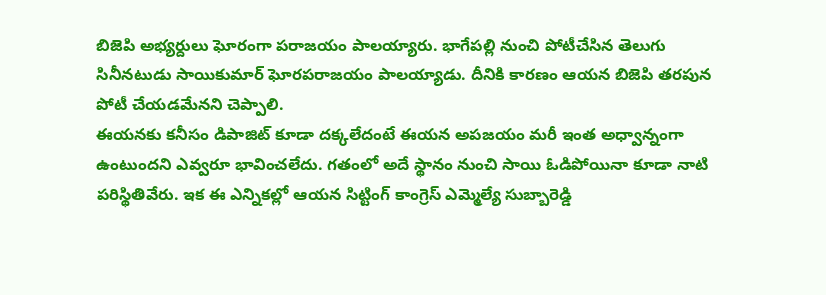బిజెపి అభ్యర్దులు ఘోరంగా పరాజయం పాలయ్యారు. భాగేపల్లి నుంచి పోటీచేసిన తెలుగు సినీనటుడు సాయికుమార్ ఘోరపరాజయం పాలయ్యాడు. దీనికి కారణం ఆయన బిజెపి తరపున పోటీ చేయడమేనని చెప్పాలి.
ఈయనకు కనీసం డిపాజిట్ కూడా దక్కలేదంటే ఈయన అపజయం మరీ ఇంత అధ్వాన్నంగా ఉంటుందని ఎవ్వరూ భావించలేదు. గతంలో అదే స్థానం నుంచి సాయి ఓడిపోయినా కూడా నాటి పరిస్థితివేరు. ఇక ఈ ఎన్నికల్లో ఆయన సిట్టింగ్ కాంగ్రెస్ ఎమ్మెల్యే సుబ్బారెడ్డి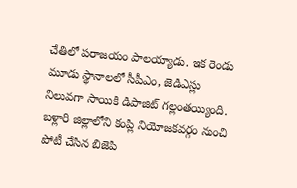చేతిలో పరాజయం పాలయ్యాడు. ఇక రెండు మూడు స్థానాలలో సీపీఎం, జెడిఎస్లు నిలువగా సాయికి డిపాజిట్ గల్లంతయ్యింది.
బళ్లారి జిల్లాలోని కంప్లి నియోజకవర్గం నుంచి పోటీ చేసిన బిజెపి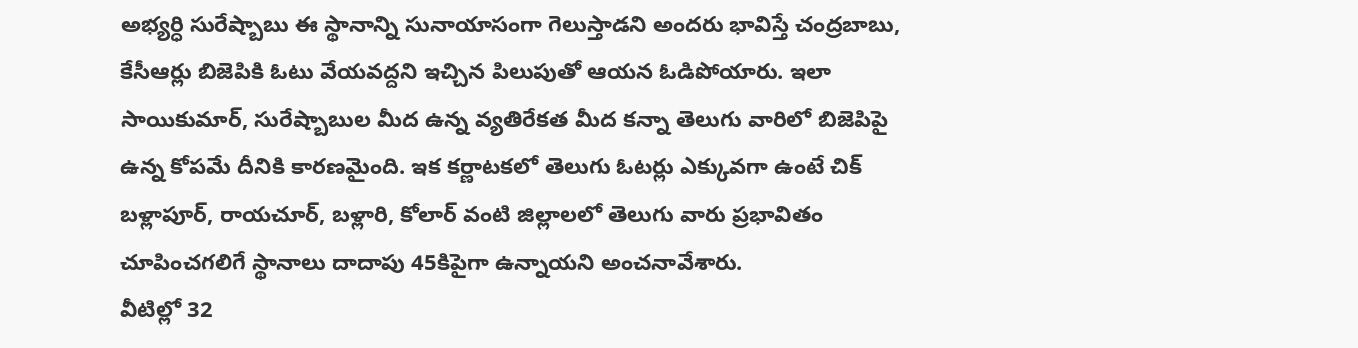అభ్యర్ధి సురేష్బాబు ఈ స్థానాన్ని సునాయాసంగా గెలుస్తాడని అందరు భావిస్తే చంద్రబాబు, కేసీఆర్లు బిజెపికి ఓటు వేయవద్దని ఇచ్చిన పిలుపుతో ఆయన ఓడిపోయారు. ఇలా సాయికుమార్, సురేష్బాబుల మీద ఉన్న వ్యతిరేకత మీద కన్నా తెలుగు వారిలో బిజెపిపై ఉన్న కోపమే దీనికి కారణమైంది. ఇక కర్ణాటకలో తెలుగు ఓటర్లు ఎక్కువగా ఉంటే చిక్ బళ్లాపూర్, రాయచూర్, బళ్లారి, కోలార్ వంటి జిల్లాలలో తెలుగు వారు ప్రభావితం చూపించగలిగే స్థానాలు దాదాపు 45కిపైగా ఉన్నాయని అంచనావేశారు.
వీటిల్లో 32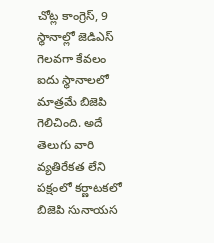చోట్ల కాంగ్రెస్, 9 స్థానాల్లో జెడిఎస్ గెలవగా కేవలం ఐదు స్థానాలలో మాత్రమే బిజెపి గెలిచింది. అదే తెలుగు వారి వ్యతిరేకత లేని పక్షంలో కర్ణాటకలో బిజెపి సునాయస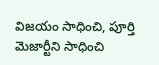విజయం సాధించి, పూర్తి మెజార్టీని సాధించి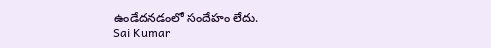ఉండేదనడంలో సందేహం లేదు.
Sai Kumar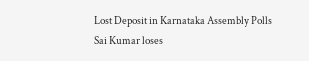Lost Deposit in Karnataka Assembly Polls
Sai Kumar loses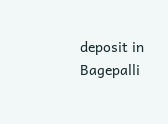deposit in Bagepalli